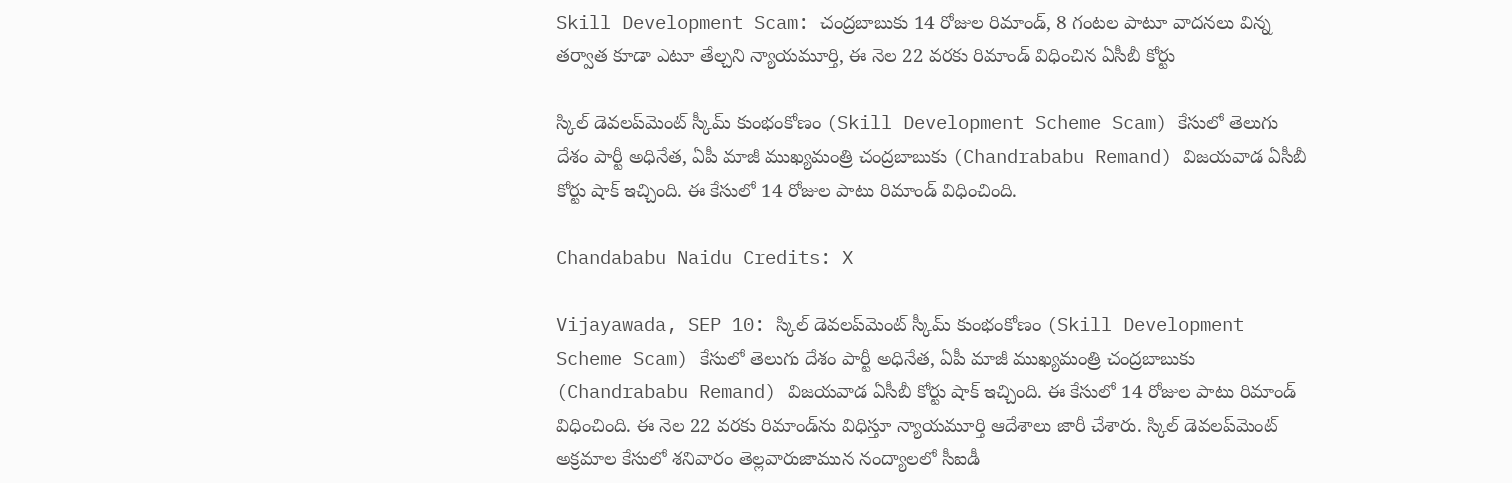Skill Development Scam: చంద్రబాబుకు 14 రోజుల రిమాండ్‌, 8 గంటల పాటూ వాదనలు విన్న తర్వాత కూడా ఎటూ తేల్చని న్యాయమూర్తి, ఈ నెల 22 వరకు రిమాండ్ విధించిన ఏసీబీ కోర్టు

స్కిల్‌ డెవలప్‌మెంట్‌ స్కీమ్‌ కుంభంకోణం (Skill Development Scheme Scam) కేసులో తెలుగు దేశం పార్టీ అధినేత, ఏపీ మాజీ ముఖ్యమంత్రి చంద్రబాబుకు (Chandrababu Remand) విజయవాడ ఏసీబీ కోర్టు షాక్‌ ఇచ్చింది. ఈ కేసులో 14 రోజుల పాటు రిమాండ్‌ విధించింది.

Chandababu Naidu Credits: X

Vijayawada, SEP 10: స్కిల్‌ డెవలప్‌మెంట్‌ స్కీమ్‌ కుంభంకోణం (Skill Development Scheme Scam) కేసులో తెలుగు దేశం పార్టీ అధినేత, ఏపీ మాజీ ముఖ్యమంత్రి చంద్రబాబుకు (Chandrababu Remand) విజయవాడ ఏసీబీ కోర్టు షాక్‌ ఇచ్చింది. ఈ కేసులో 14 రోజుల పాటు రిమాండ్‌ విధించింది. ఈ నెల 22 వరకు రిమాండ్‌ను విధిస్తూ న్యాయమూర్తి ఆదేశాలు జారీ చేశారు. స్కిల్‌ డెవలప్‌మెంట్‌ అక్రమాల కేసులో శనివారం తెల్లవారుజామున నంద్యాలలో సీఐడీ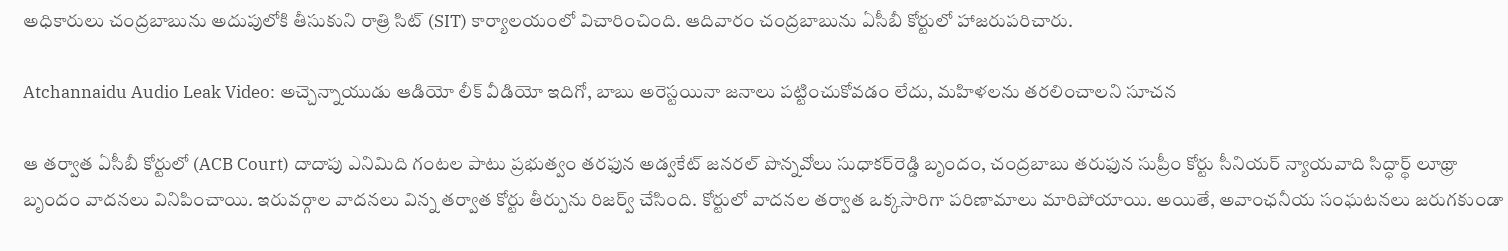అధికారులు చంద్రబాబును అదుపులోకి తీసుకుని రాత్రి సిట్‌ (SIT) కార్యాలయంలో విచారించింది. ఆదివారం చంద్రబాబును ఏసీబీ కోర్టులో హాజరుపరిచారు.

Atchannaidu Audio Leak Video: అచ్చెన్నాయుడు ఆడియో లీక్ వీడియో ఇదిగో, బాబు అరెస్టయినా జనాలు పట్టించుకోవడం లేదు, మహిళలను తరలించాలని సూచన

ఆ తర్వాత ఏసీబీ కోర్టులో (ACB Court) దాదాపు ఎనిమిది గంటల పాటు ప్రభుత్వం తరఫున అడ్వకేట్‌ జనరల్‌ పొన్నవోలు సుధాకర్‌రెడ్డి బృందం, చంద్రబాబు తరుఫున సుప్రీం కోర్టు సీనియర్‌ న్యాయవాది సిద్ధార్థ్‌ లూథ్రా బృందం వాదనలు వినిపించాయి. ఇరువర్గాల వాదనలు విన్న తర్వాత కోర్టు తీర్పును రిజర్వ్‌ చేసింది. కోర్టులో వాదనల తర్వాత ఒక్కసారిగా పరిణామాలు మారిపోయాయి. అయితే, అవాంఛనీయ సంఘటనలు జరుగకుండా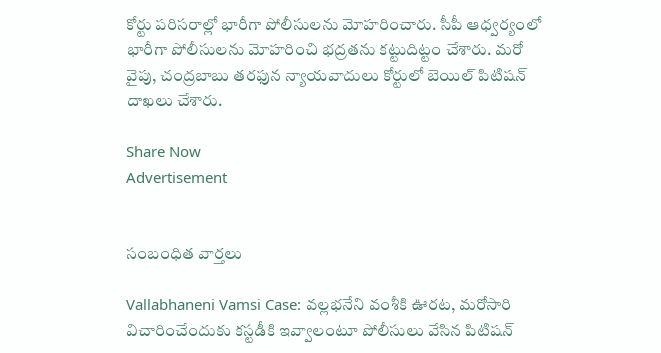కోర్టు పరిసరాల్లో భారీగా పోలీసులను మోహరించారు. సీపీ ఆధ్వర్యంలో భారీగా పోలీసులను మోహరించి భద్రతను కట్టుదిట్టం చేశారు. మరో వైపు, చంద్రబాబు తరఫున న్యాయవాదులు కోర్టులో బెయిల్‌ పిటిషన్‌ దాఖలు చేశారు.

Share Now
Advertisement


సంబంధిత వార్తలు

Vallabhaneni Vamsi Case: వల్లభనేని వంశీకి ఊరట, మరోసారి విచారించేందుకు కస్టడీకి ఇవ్వాలంటూ పోలీసులు వేసిన పిటిషన్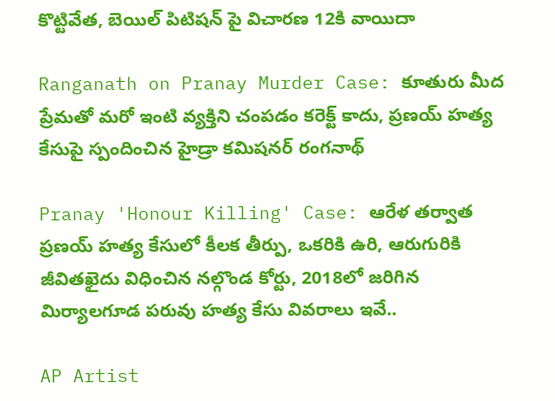కొట్టివేత, బెయిల్ పిటిషన్‌ పై విచారణ 12కి వాయిదా

Ranganath on Pranay Murder Case: కూతురు మీద ప్రేమతో మరో ఇంటి వ్యక్తిని చంపడం కరెక్ట్ కాదు, ప్రణయ్ హత్య కేసుపై స్పందించిన హైడ్రా కమిషనర్ రంగనాథ్

Pranay 'Honour Killing' Case: ఆరేళ తర్వాత ప్రణయ్ హత్య కేసులో కీలక తీర్పు, ఒకరికి ఉరి, ఆరుగురికి జీవితఖైదు విధించిన నల్గొండ కోర్టు, 2018లో జరిగిన మిర్యాలగూడ పరువు హత్య కేసు వివరాలు ఇవే..

AP Artist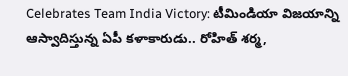Celebrates Team India Victory: టీమిండియా విజయాన్ని ఆస్వాదిస్తున్న ఏపీ కళాకారుడు.. రోహిత్ శర్మ,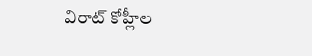విరాట్ కోహ్లీల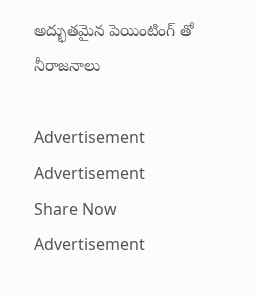అద్భుతమైన పెయింటింగ్ తో నీరాజనాలు

Advertisement
Advertisement
Share Now
Advertisement